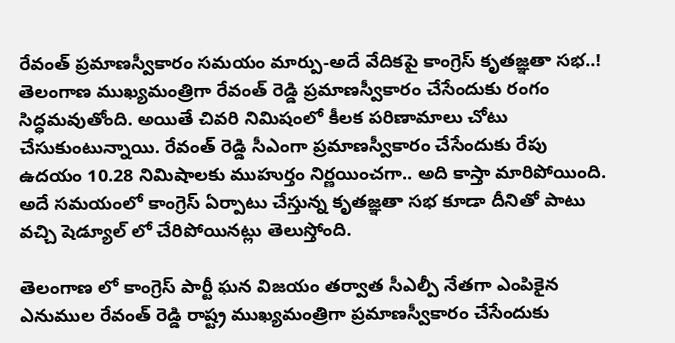రేవంత్ ప్రమాణస్వీకారం సమయం మార్పు-అదే వేదికపై కాంగ్రెస్ కృతజ్ఞతా సభ..!
తెలంగాణ ముఖ్యమంత్రిగా రేవంత్ రెడ్డి ప్రమాణస్వీకారం చేసేందుకు రంగం సిద్ధమవుతోంది. అయితే చివరి నిమిషంలో కీలక పరిణామాలు చోటు చేసుకుంటున్నాయి. రేవంత్ రెడ్డి సీఎంగా ప్రమాణస్వీకారం చేసేందుకు రేపు ఉదయం 10.28 నిమిషాలకు ముహుర్తం నిర్ణయించగా.. అది కాస్తా మారిపోయింది. అదే సమయంలో కాంగ్రెస్ ఏర్పాటు చేస్తున్న కృతజ్ఞతా సభ కూడా దీనితో పాటు వచ్చి షెడ్యూల్ లో చేరిపోయినట్లు తెలుస్తోంది.

తెలంగాణ లో కాంగ్రెస్ పార్టీ ఘన విజయం తర్వాత సీఎల్పీ నేతగా ఎంపికైన ఎనుముల రేవంత్ రెడ్డి రాష్ట్ర ముఖ్యమంత్రిగా ప్రమాణస్వీకారం చేసేందుకు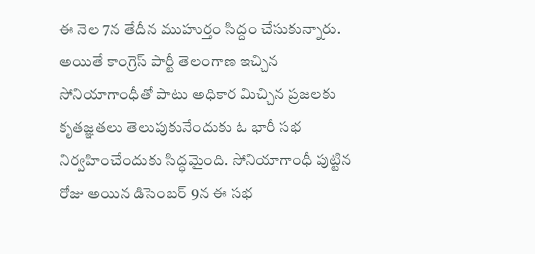ఈ నెల 7న తేదీన ముహుర్తం సిద్దం చేసుకున్నారు. అయితే కాంగ్రెస్ పార్టీ తెలంగాణ ఇచ్చిన సోనియాగాంధీతో పాటు అధికార మిచ్చిన ప్రజలకు కృతజ్ఞతలు తెలుపుకునేందుకు ఓ భారీ సభ నిర్వహించేందుకు సిద్ధమైంది. సోనియాగాంధీ పుట్టిన రోజు అయిన డిసెంబర్ 9న ఈ సభ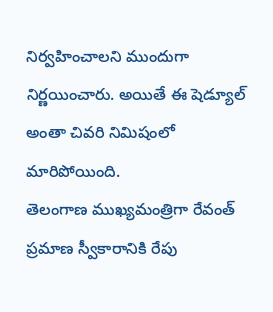నిర్వహించాలని ముందుగా నిర్ణయించారు. అయితే ఈ షెడ్యూల్ అంతా చివరి నిమిషంలో మారిపోయింది.
తెలంగాణ ముఖ్యమంత్రిగా రేవంత్ ప్రమాణ స్వీకారానికి రేపు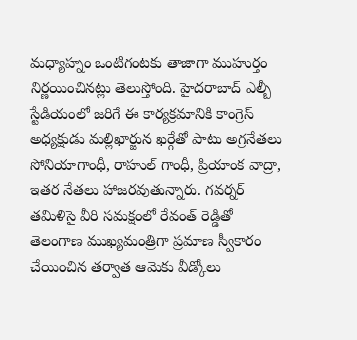మధ్యాహ్నం ఒంటిగంటకు తాజాగా ముహుర్తం నిర్ణయించినట్లు తెలుస్తోంది. హైదరాబాద్ ఎల్బీ స్టేడియంలో జరిగే ఈ కార్యక్రమానికి కాంగ్రెస్ అధ్యక్షుడు మల్లిఖార్జున ఖర్గేతో పాటు అగ్రనేతలు సోనియాగాంధీ, రాహుల్ గాంధీ, ప్రియాంక వాద్రా, ఇతర నేతలు హాజరవుతున్నారు. గవర్నర్ తమిళిసై వీరి సమక్షంలో రేవంత్ రెడ్డితో తెలంగాణ ముఖ్యమంత్రిగా ప్రమాణ స్వీకారం చేయించిన తర్వాత ఆమెకు వీడ్కోలు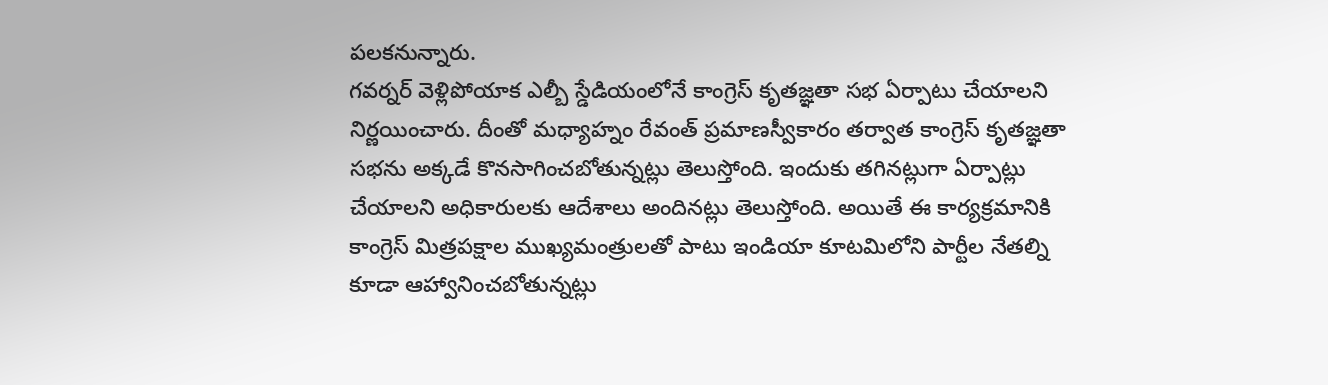పలకనున్నారు.
గవర్నర్ వెళ్లిపోయాక ఎల్బీ స్డేడియంలోనే కాంగ్రెస్ కృతజ్ఞతా సభ ఏర్పాటు చేయాలని నిర్ణయించారు. దీంతో మధ్యాహ్నం రేవంత్ ప్రమాణస్వీకారం తర్వాత కాంగ్రెస్ కృతజ్ఞతా సభను అక్కడే కొనసాగించబోతున్నట్లు తెలుస్తోంది. ఇందుకు తగినట్లుగా ఏర్పాట్లు చేయాలని అధికారులకు ఆదేశాలు అందినట్లు తెలుస్తోంది. అయితే ఈ కార్యక్రమానికి కాంగ్రెస్ మిత్రపక్షాల ముఖ్యమంత్రులతో పాటు ఇండియా కూటమిలోని పార్టీల నేతల్ని కూడా ఆహ్వానించబోతున్నట్లు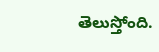తెలుస్తోంది.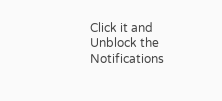Click it and Unblock the Notifications